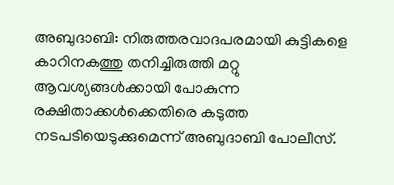അബുദാബി: നിരുത്തരവാദപരമായി കുട്ടികളെ കാറിനകത്തു തനിച്ചിരുത്തി മറ്റു ആവശ്യങ്ങൾക്കായി പോകുന്ന രക്ഷിതാക്കൾക്കെതിരെ കടുത്ത നടപടിയെടുക്കുമെന്ന് അബുദാബി പോലീസ്.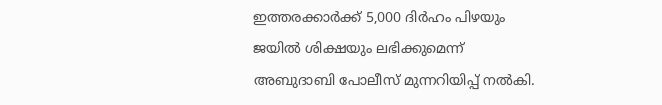ഇത്തരക്കാർക്ക് 5,000 ദിർഹം പിഴയും ജയിൽ ശിക്ഷയും ലഭിക്കുമെന്ന് അബുദാബി പോലീസ് മുന്നറിയിപ്പ് നൽകി.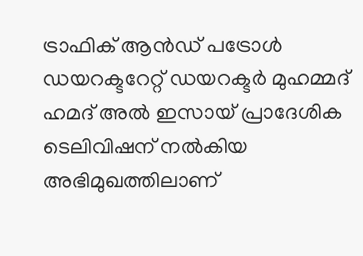ട്രാഫിക് ആൻഡ് പട്രോൾ ഡയറക്ടറേറ്റ് ഡ‍യറക്ടർ മുഹമ്മദ് ഹമദ് അൽ ഇസായ് പ്രാദേശിക ടെലിവിഷന് നൽകിയ അഭിമുഖത്തിലാണ്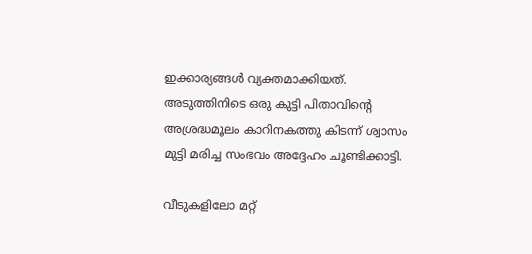ഇക്കാര്യങ്ങൾ വ്യക്തമാക്കിയത്. അടുത്തിനിടെ ഒരു കുട്ടി പിതാവിന്‍റെ അശ്രദ്ധമൂലം കാറിനകത്തു കിടന്ന് ശ്വാസം മുട്ടി മരിച്ച സംഭവം അദ്ദേഹം ചൂണ്ടിക്കാട്ടി.

വീടുകളിലോ മറ്റ്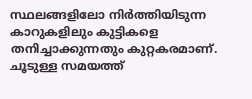സ്ഥലങ്ങളിലോ നിർത്തിയിടുന്ന കാറുകളിലും കുട്ടികളെ തനിച്ചാക്കുന്നതും കുറ്റകരമാണ്. ചൂടുള്ള സമയത്ത്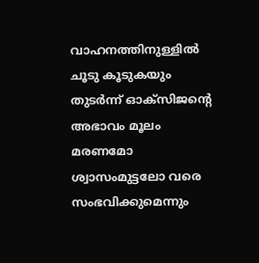വാഹനത്തിനുള്ളിൽ ചൂടു കൂടുകയും തുടർന്ന് ഓക്സിജന്‍റെ അഭാവം മൂലം മരണമോ ശ്വാസംമുട്ടലോ വരെ സംഭവിക്കുമെന്നും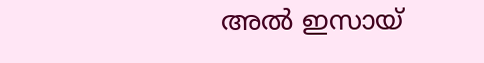അൽ ഇസായ്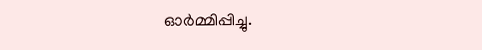ഓർമ്മിപ്പിച്ചു.